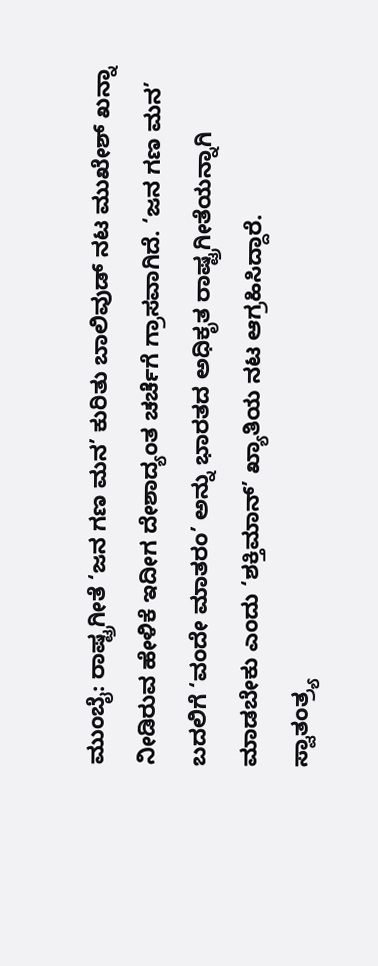ಮುಂಬೈ: ರಾಷ್ಟ್ರಗೀತೆ ‘ಜನ ಗಣ ಮನ’ ಕುರಿತು ಬಾಲಿವುಡ್ ನಟ ಮುಖೇಶ್ ಖನ್ನಾ ನೀಡಿರುವ ಹೇಳಿಕೆ ಇದೀಗ ದೇಶಾದ್ಯಂತ ಚರ್ಚೆಗೆ ಗ್ರಾಸವಾಗಿದೆ. ‘ಜನ ಗಣ ಮನ’ ಬದಲಿಗೆ ‘ವಂದೇ ಮಾತರಂ’ ಅನ್ನು ಭಾರತದ ಅಧಿಕೃತ ರಾಷ್ಟ್ರಗೀತೆಯನ್ನಾಗಿ ಮಾಡಬೇಕು ಎಂದು ‘ಶಕ್ತಿಮಾನ್’ ಖ್ಯಾತಿಯ ನಟ ಆಗ್ರಹಿಸಿದ್ದಾರೆ.
ಸ್ವಾತಂತ್ರ್ಯ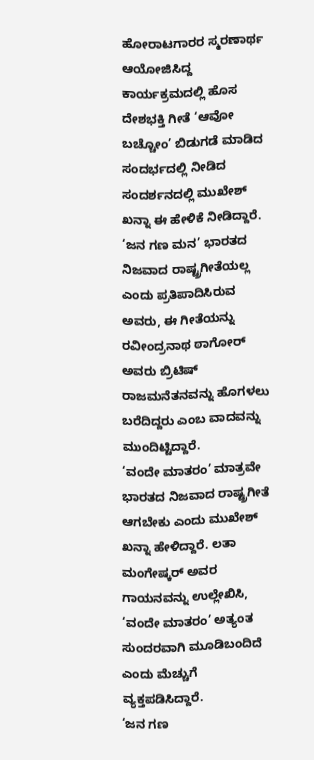ಹೋರಾಟಗಾರರ ಸ್ಮರಣಾರ್ಥ ಆಯೋಜಿಸಿದ್ದ ಕಾರ್ಯಕ್ರಮದಲ್ಲಿ ಹೊಸ ದೇಶಭಕ್ತಿ ಗೀತೆ ‘ಆವೋ ಬಚ್ಚೋಂ’ ಬಿಡುಗಡೆ ಮಾಡಿದ ಸಂದರ್ಭದಲ್ಲಿ ನೀಡಿದ ಸಂದರ್ಶನದಲ್ಲಿ ಮುಖೇಶ್ ಖನ್ನಾ ಈ ಹೇಳಿಕೆ ನೀಡಿದ್ದಾರೆ.
‘ಜನ ಗಣ ಮನ’ ಭಾರತದ ನಿಜವಾದ ರಾಷ್ಟ್ರಗೀತೆಯಲ್ಲ ಎಂದು ಪ್ರತಿಪಾದಿಸಿರುವ ಅವರು, ಈ ಗೀತೆಯನ್ನು ರವೀಂದ್ರನಾಥ ಠಾಗೋರ್ ಅವರು ಬ್ರಿಟಿಷ್ ರಾಜಮನೆತನವನ್ನು ಹೊಗಳಲು ಬರೆದಿದ್ದರು ಎಂಬ ವಾದವನ್ನು ಮುಂದಿಟ್ಟಿದ್ದಾರೆ.
‘ವಂದೇ ಮಾತರಂ’ ಮಾತ್ರವೇ ಭಾರತದ ನಿಜವಾದ ರಾಷ್ಟ್ರಗೀತೆ ಆಗಬೇಕು ಎಂದು ಮುಖೇಶ್ ಖನ್ನಾ ಹೇಳಿದ್ದಾರೆ. ಲತಾ ಮಂಗೇಷ್ಕರ್ ಅವರ ಗಾಯನವನ್ನು ಉಲ್ಲೇಖಿಸಿ, ‘ವಂದೇ ಮಾತರಂ’ ಅತ್ಯಂತ ಸುಂದರವಾಗಿ ಮೂಡಿಬಂದಿದೆ ಎಂದು ಮೆಚ್ಚುಗೆ ವ್ಯಕ್ತಪಡಿಸಿದ್ದಾರೆ.
‘ಜನ ಗಣ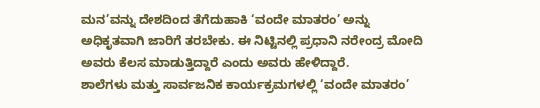ಮನ’ವನ್ನು ದೇಶದಿಂದ ತೆಗೆದುಹಾಕಿ ‘ವಂದೇ ಮಾತರಂ’ ಅನ್ನು ಅಧಿಕೃತವಾಗಿ ಜಾರಿಗೆ ತರಬೇಕು. ಈ ನಿಟ್ಟಿನಲ್ಲಿ ಪ್ರಧಾನಿ ನರೇಂದ್ರ ಮೋದಿ ಅವರು ಕೆಲಸ ಮಾಡುತ್ತಿದ್ದಾರೆ ಎಂದು ಅವರು ಹೇಳಿದ್ದಾರೆ.
ಶಾಲೆಗಳು ಮತ್ತು ಸಾರ್ವಜನಿಕ ಕಾರ್ಯಕ್ರಮಗಳಲ್ಲಿ ‘ವಂದೇ ಮಾತರಂ’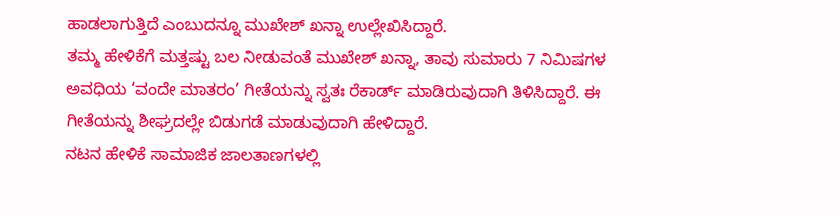ಹಾಡಲಾಗುತ್ತಿದೆ ಎಂಬುದನ್ನೂ ಮುಖೇಶ್ ಖನ್ನಾ ಉಲ್ಲೇಖಿಸಿದ್ದಾರೆ.
ತಮ್ಮ ಹೇಳಿಕೆಗೆ ಮತ್ತಷ್ಟು ಬಲ ನೀಡುವಂತೆ ಮುಖೇಶ್ ಖನ್ನಾ, ತಾವು ಸುಮಾರು 7 ನಿಮಿಷಗಳ ಅವಧಿಯ ‘ವಂದೇ ಮಾತರಂ’ ಗೀತೆಯನ್ನು ಸ್ವತಃ ರೆಕಾರ್ಡ್ ಮಾಡಿರುವುದಾಗಿ ತಿಳಿಸಿದ್ದಾರೆ. ಈ ಗೀತೆಯನ್ನು ಶೀಘ್ರದಲ್ಲೇ ಬಿಡುಗಡೆ ಮಾಡುವುದಾಗಿ ಹೇಳಿದ್ದಾರೆ.
ನಟನ ಹೇಳಿಕೆ ಸಾಮಾಜಿಕ ಜಾಲತಾಣಗಳಲ್ಲಿ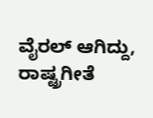ವೈರಲ್ ಆಗಿದ್ದು, ರಾಷ್ಟ್ರಗೀತೆ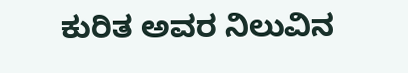ಕುರಿತ ಅವರ ನಿಲುವಿನ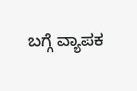ಬಗ್ಗೆ ವ್ಯಾಪಕ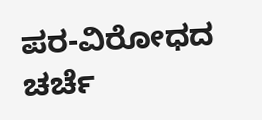ಪರ-ವಿರೋಧದ ಚರ್ಚೆ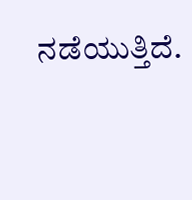ನಡೆಯುತ್ತಿದೆ.